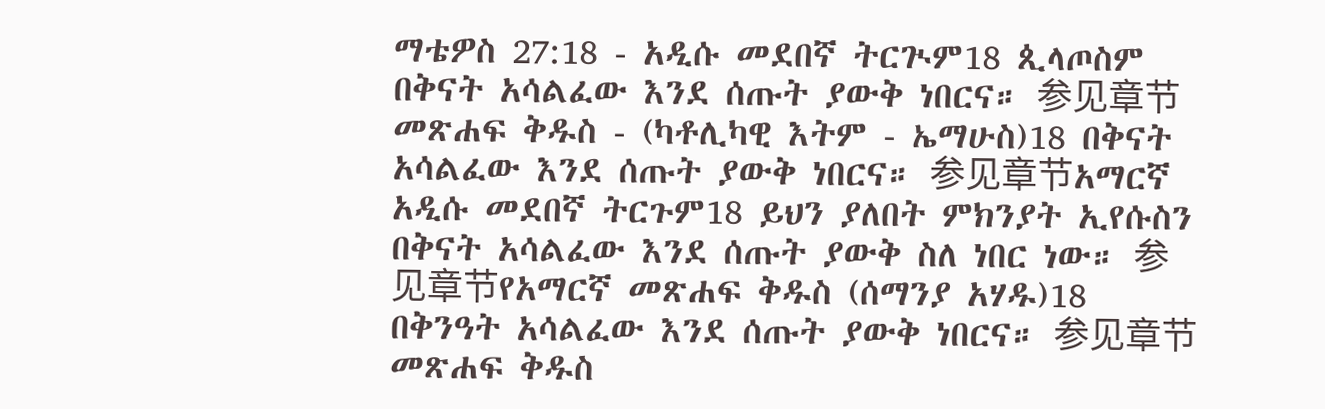ማቴዎስ 27:18 - አዲሱ መደበኛ ትርጒም18 ጲላጦስም በቅናት አሳልፈው እንደ ሰጡት ያውቅ ነበርና። 参见章节መጽሐፍ ቅዱስ - (ካቶሊካዊ እትም - ኤማሁስ)18 በቅናት አሳልፈው እንደ ሰጡት ያውቅ ነበርና። 参见章节አማርኛ አዲሱ መደበኛ ትርጉም18 ይህን ያለበት ምክንያት ኢየሱስን በቅናት አሳልፈው እንደ ሰጡት ያውቅ ስለ ነበር ነው። 参见章节የአማርኛ መጽሐፍ ቅዱስ (ሰማንያ አሃዱ)18 በቅንዓት አሳልፈው እንደ ሰጡት ያውቅ ነበርና። 参见章节መጽሐፍ ቅዱስ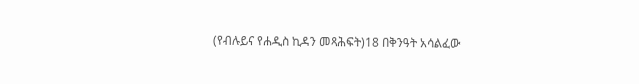(የብሉይና የሐዲስ ኪዳን መጻሕፍት)18 በቅንዓት አሳልፈው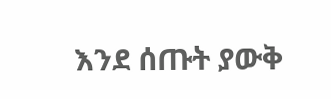እንደ ሰጡት ያውቅ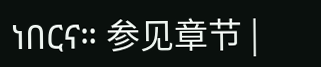ነበርና። 参见章节 |